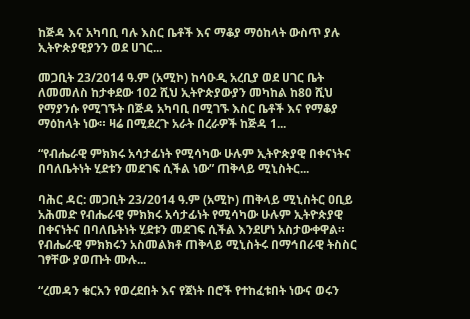ከጅዳ እና አካባቢ ባሉ እስር ቤቶች እና ማቆያ ማዕከላት ውስጥ ያሉ ኢትዮጵያዊያንን ወደ ሀገር...

መጋቢት 23/2014 ዓ.ም (አሚኮ) ከሳዑዲ አረቢያ ወደ ሀገር ቤት ለመመለስ ከታቀደው 102 ሺህ ኢትዮጵያውያን መካከል ከ80 ሺህ የማያንሱ የሚገኙት በጅዳ አካባቢ በሚገኙ እስር ቤቶች እና የማቆያ ማዕከላት ነው። ዛሬ በሚደረጉ አራት በረራዎች ከጅዳ 1...

“የብሔራዊ ምክክሩ አሳታፊነት የሚሳካው ሁሉም ኢትዮጵያዊ በቀናነትና በባለቤትነት ሂደቱን መደገፍ ሲችል ነው” ጠቅላይ ሚኒስትር...

ባሕር ዳር: መጋቢት 23/2014 ዓ.ም (አሚኮ) ጠቅላይ ሚኒስትር ዐቢይ አሕመድ የብሔራዊ ምክክሩ አሳታፊነት የሚሳካው ሁሉም ኢትዮጵያዊ በቀናነትና በባለቤትነት ሂደቱን መደገፍ ሲችል እንደሆነ አስታውቀዋል። የብሔራዊ ምክክሩን አስመልክቶ ጠቅላይ ሚኒስትሩ በማኅበራዊ ትስስር ገፃቸው ያወጡት ሙሉ...

“ረመዳን ቁርአን የወረደበት እና የጀነት በሮች የተከፈቱበት ነውና ወሩን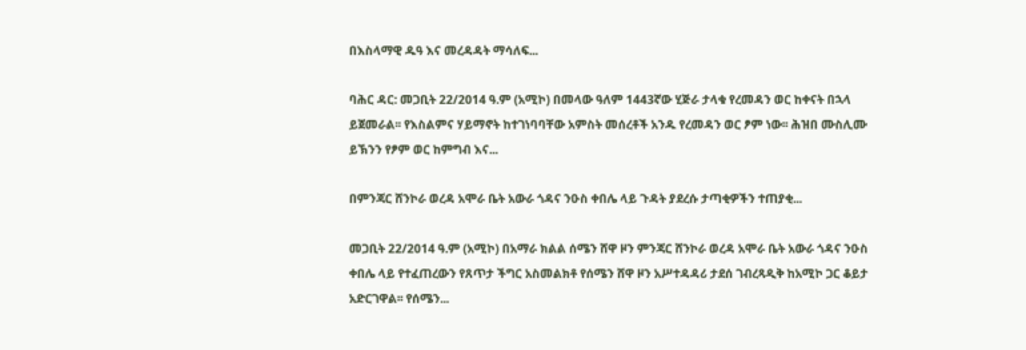በእስላማዊ ዱዓ እና መረዳዳት ማሳለፍ...

ባሕር ዳር: መጋቢት 22/2014 ዓ.ም (አሚኮ) በመላው ዓለም 1443ኛው ሂጅራ ታላቁ የረመዳን ወር ከቀናት በኋላ ይጀመራል፡፡ የእስልምና ሃይማኖት ከተገነባባቸው አምስት መሰረቶች አንዱ የረመዳን ወር ፆም ነው፡፡ ሕዝበ ሙስሊሙ ይኽንን የፆም ወር ከምግብ እና...

በምንጃር ሸንኮራ ወረዳ አሞራ ቤት አውራ ጎዳና ንዑስ ቀበሌ ላይ ጉዳት ያደረሱ ታጣቂዎችን ተጠያቂ...

መጋቢት 22/2014 ዓ.ም (አሚኮ) በአማራ ክልል ሰሜን ሸዋ ዞን ምንጃር ሸንኮራ ወረዳ አሞራ ቤት አውራ ጎዳና ንዑስ ቀበሌ ላይ የተፈጠረውን የጸጥታ ችግር አስመልክቶ የሰሜን ሸዋ ዞን አሥተዳዳሪ ታደሰ ገብረጻዲቅ ከአሚኮ ጋር ቆይታ አድርገዋል፡፡ የሰሜን...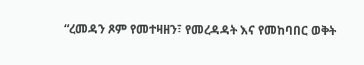“ረመዳን ጾም የመተዛዘን፣ የመረዳዳት እና የመከባበር ወቅት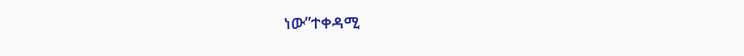ነው”ተቀዳሚ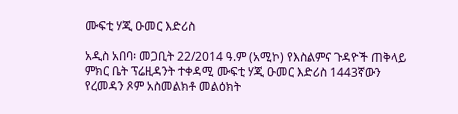ሙፍቲ ሃጂ ዑመር እድሪስ

አዲስ አበባ፡ መጋቢት 22/2014 ዓ.ም (አሚኮ) የእስልምና ጉዳዮች ጠቅላይ ምክር ቤት ፕሬዚዳንት ተቀዳሚ ሙፍቲ ሃጂ ዑመር እድሪስ 1443ኛውን የረመዳን ጾም አስመልክቶ መልዕክት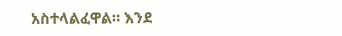አስተላልፈዋል። እንደ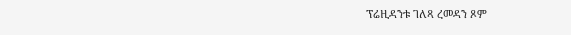ፕሬዚዳንቱ ገለጻ ረመዳን ጾም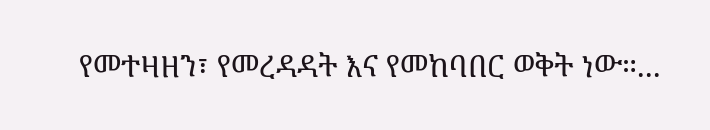የመተዛዘን፣ የመረዳዳት እና የመከባበር ወቅት ነው።...